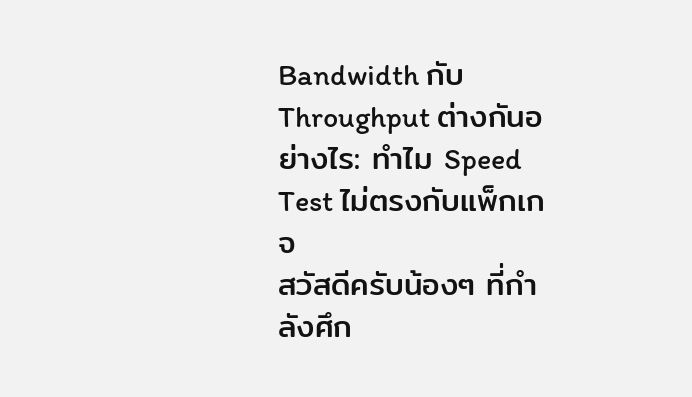Bandwidth กับ Throughput ต่างกันอย่างไร: ทำไม Speed Test ไม่ตรงกับแพ็กเกจ
สวัสดีครับน้องๆ ที่กำลังศึก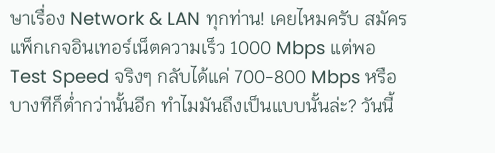ษาเรื่อง Network & LAN ทุกท่าน! เคยไหมครับ สมัครแพ็กเกจอินเทอร์เน็ตความเร็ว 1000 Mbps แต่พอ Test Speed จริงๆ กลับได้แค่ 700-800 Mbps หรือบางทีก็ต่ำกว่านั้นอีก ทำไมมันถึงเป็นแบบนั้นล่ะ? วันนี้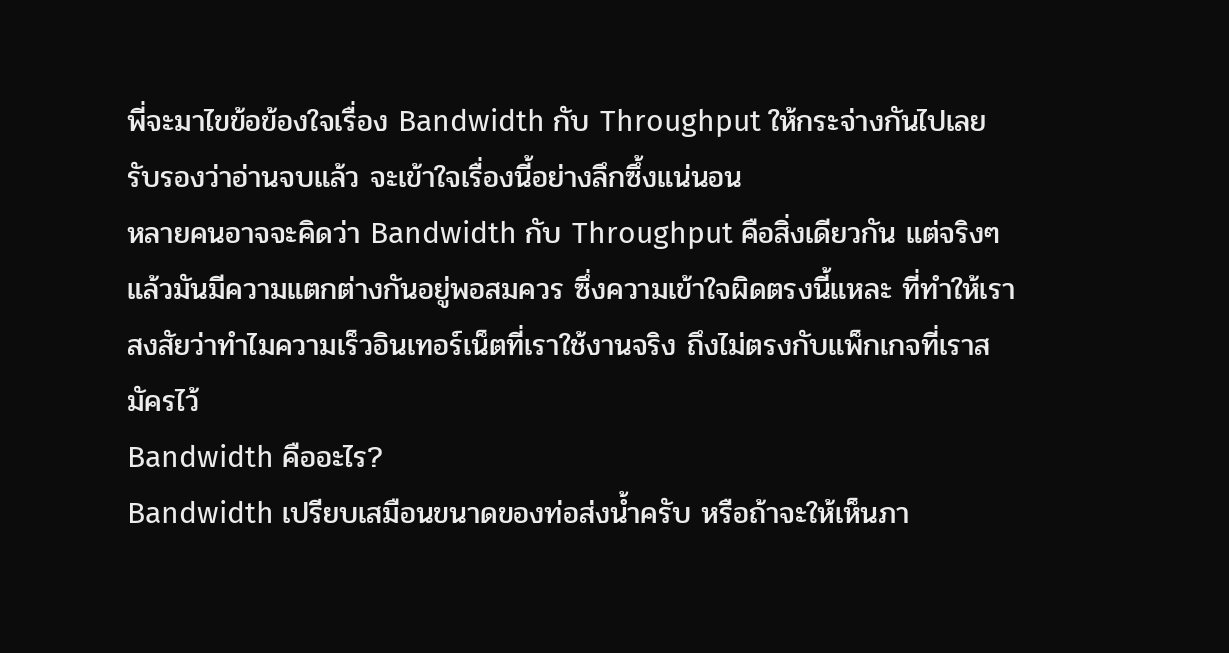พี่จะมาไขข้อข้องใจเรื่อง Bandwidth กับ Throughput ให้กระจ่างกันไปเลย รับรองว่าอ่านจบแล้ว จะเข้าใจเรื่องนี้อย่างลึกซึ้งแน่นอน
หลายคนอาจจะคิดว่า Bandwidth กับ Throughput คือสิ่งเดียวกัน แต่จริงๆ แล้วมันมีความแตกต่างกันอยู่พอสมควร ซึ่งความเข้าใจผิดตรงนี้แหละ ที่ทำให้เราสงสัยว่าทำไมความเร็วอินเทอร์เน็ตที่เราใช้งานจริง ถึงไม่ตรงกับแพ็กเกจที่เราสมัครไว้
Bandwidth คืออะไร?
Bandwidth เปรียบเสมือนขนาดของท่อส่งน้ำครับ หรือถ้าจะให้เห็นภา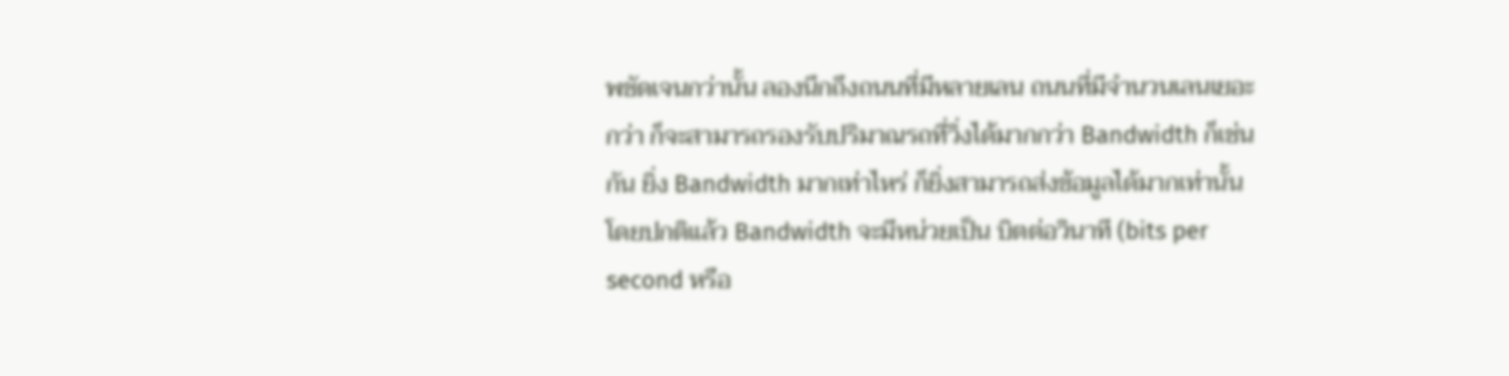พชัดเจนกว่านั้น ลองนึกถึงถนนที่มีหลายเลน ถนนที่มีจำนวนเลนเยอะกว่า ก็จะสามารถรองรับปริมาณรถที่วิ่งได้มากกว่า Bandwidth ก็เช่นกัน ยิ่ง Bandwidth มากเท่าไหร่ ก็ยิ่งสามารถส่งข้อมูลได้มากเท่านั้น โดยปกติแล้ว Bandwidth จะมีหน่วยเป็น บิตต่อวินาที (bits per second หรือ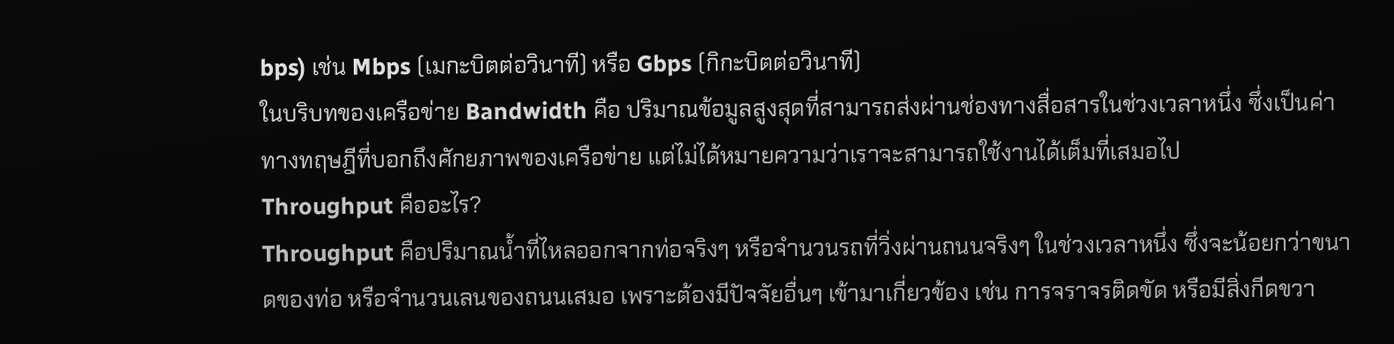bps) เช่น Mbps (เมกะบิตต่อวินาที) หรือ Gbps (กิกะบิตต่อวินาที)
ในบริบทของเครือข่าย Bandwidth คือ ปริมาณข้อมูลสูงสุดที่สามารถส่งผ่านช่องทางสื่อสารในช่วงเวลาหนึ่ง ซึ่งเป็นค่าทางทฤษฎีที่บอกถึงศักยภาพของเครือข่าย แต่ไม่ได้หมายความว่าเราจะสามารถใช้งานได้เต็มที่เสมอไป
Throughput คืออะไร?
Throughput คือปริมาณน้ำที่ไหลออกจากท่อจริงๆ หรือจำนวนรถที่วิ่งผ่านถนนจริงๆ ในช่วงเวลาหนึ่ง ซึ่งจะน้อยกว่าขนาดของท่อ หรือจำนวนเลนของถนนเสมอ เพราะต้องมีปัจจัยอื่นๆ เข้ามาเกี่ยวข้อง เช่น การจราจรติดขัด หรือมีสิ่งกีดขวา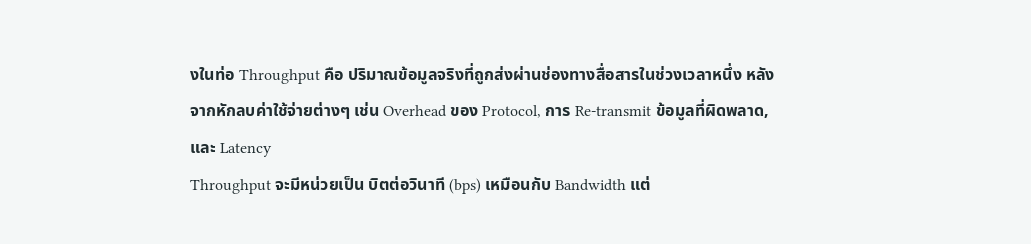งในท่อ Throughput คือ ปริมาณข้อมูลจริงที่ถูกส่งผ่านช่องทางสื่อสารในช่วงเวลาหนึ่ง หลังจากหักลบค่าใช้จ่ายต่างๆ เช่น Overhead ของ Protocol, การ Re-transmit ข้อมูลที่ผิดพลาด, และ Latency
Throughput จะมีหน่วยเป็น บิตต่อวินาที (bps) เหมือนกับ Bandwidth แต่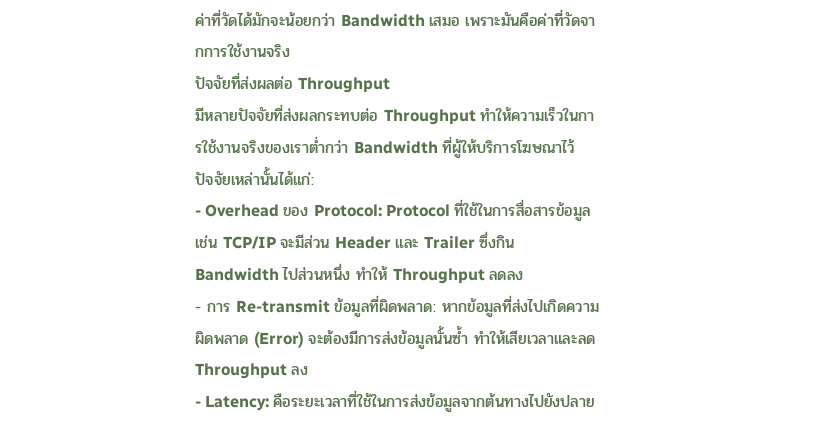ค่าที่วัดได้มักจะน้อยกว่า Bandwidth เสมอ เพราะมันคือค่าที่วัดจากการใช้งานจริง
ปัจจัยที่ส่งผลต่อ Throughput
มีหลายปัจจัยที่ส่งผลกระทบต่อ Throughput ทำให้ความเร็วในการใช้งานจริงของเราต่ำกว่า Bandwidth ที่ผู้ให้บริการโฆษณาไว้ ปัจจัยเหล่านั้นได้แก่:
- Overhead ของ Protocol: Protocol ที่ใช้ในการสื่อสารข้อมูล เช่น TCP/IP จะมีส่วน Header และ Trailer ซึ่งกิน Bandwidth ไปส่วนหนึ่ง ทำให้ Throughput ลดลง
- การ Re-transmit ข้อมูลที่ผิดพลาด: หากข้อมูลที่ส่งไปเกิดความผิดพลาด (Error) จะต้องมีการส่งข้อมูลนั้นซ้ำ ทำให้เสียเวลาและลด Throughput ลง
- Latency: คือระยะเวลาที่ใช้ในการส่งข้อมูลจากต้นทางไปยังปลาย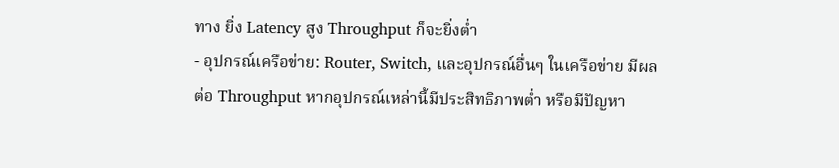ทาง ยิ่ง Latency สูง Throughput ก็จะยิ่งต่ำ
- อุปกรณ์เครือข่าย: Router, Switch, และอุปกรณ์อื่นๆ ในเครือข่าย มีผลต่อ Throughput หากอุปกรณ์เหล่านี้มีประสิทธิภาพต่ำ หรือมีปัญหา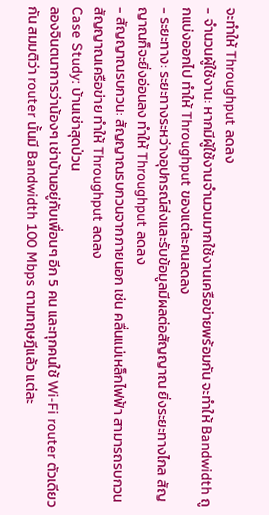จะทำให้ Throughput ลดลง
- จำนวนผู้ใช้งาน: หากมีผู้ใช้งานจำนวนมากใช้งานเครือข่ายพร้อมกัน จะทำให้ Bandwidth ถูกแบ่งออกไป ทำให้ Throughput ของแต่ละคนลดลง
- ระยะทาง: ระยะทางระหว่างอุปกรณ์ส่งและรับข้อมูลมีผลต่อสัญญาณ ยิ่งระยะทางไกล สัญญาณก็จะยิ่งอ่อนลง ทำให้ Throughput ลดลง
- สัญญาณรบกวน: สัญญาณรบกวนจากภายนอก เช่น คลื่นแม่เหล็กไฟฟ้า สามารถรบกวนสัญญาณเครือข่าย ทำให้ Throughput ลดลง
Case Study: บ้านเช่าสุดป่วน
ลองจินตนาการว่าน้องๆ เช่าบ้านอยู่กับเพื่อนๆ อีก 5 คน และทุกคนใช้ Wi-Fi router ตัวเดียวกัน สมมติว่า router นั้นมี Bandwidth 100 Mbps ตามทฤษฎีแล้ว แต่ละ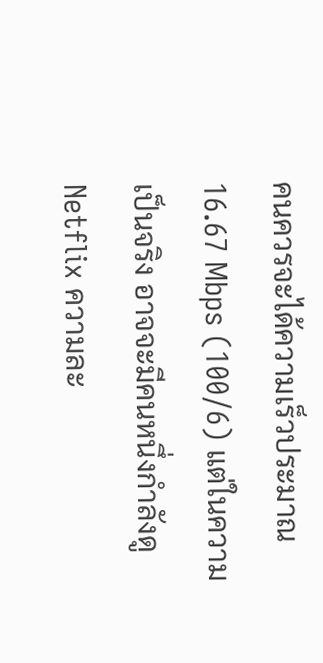คนควรจะได้ความเร็วประมาณ 16.67 Mbps (100/6) แต่ในความเป็นจริง อาจจะมีคนหนึ่งกำลังดู Netflix ความละ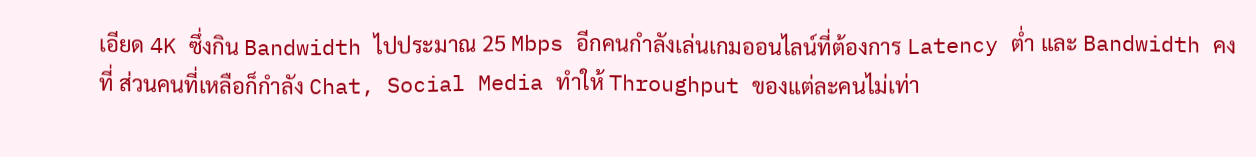เอียด 4K ซึ่งกิน Bandwidth ไปประมาณ 25 Mbps อีกคนกำลังเล่นเกมออนไลน์ที่ต้องการ Latency ต่ำ และ Bandwidth คงที่ ส่วนคนที่เหลือก็กำลัง Chat, Social Media ทำให้ Throughput ของแต่ละคนไม่เท่า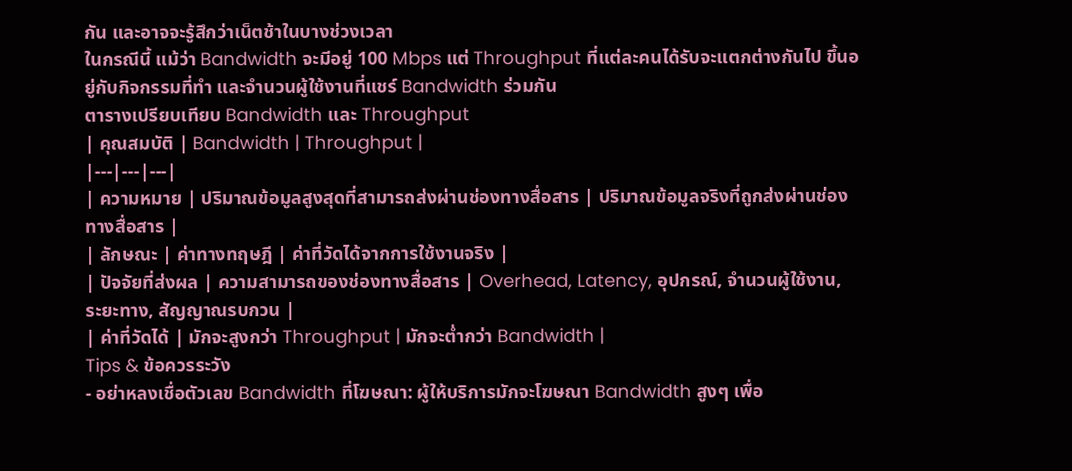กัน และอาจจะรู้สึกว่าเน็ตช้าในบางช่วงเวลา
ในกรณีนี้ แม้ว่า Bandwidth จะมีอยู่ 100 Mbps แต่ Throughput ที่แต่ละคนได้รับจะแตกต่างกันไป ขึ้นอยู่กับกิจกรรมที่ทำ และจำนวนผู้ใช้งานที่แชร์ Bandwidth ร่วมกัน
ตารางเปรียบเทียบ Bandwidth และ Throughput
| คุณสมบัติ | Bandwidth | Throughput |
|---|---|---|
| ความหมาย | ปริมาณข้อมูลสูงสุดที่สามารถส่งผ่านช่องทางสื่อสาร | ปริมาณข้อมูลจริงที่ถูกส่งผ่านช่องทางสื่อสาร |
| ลักษณะ | ค่าทางทฤษฎี | ค่าที่วัดได้จากการใช้งานจริง |
| ปัจจัยที่ส่งผล | ความสามารถของช่องทางสื่อสาร | Overhead, Latency, อุปกรณ์, จำนวนผู้ใช้งาน, ระยะทาง, สัญญาณรบกวน |
| ค่าที่วัดได้ | มักจะสูงกว่า Throughput | มักจะต่ำกว่า Bandwidth |
Tips & ข้อควรระวัง
- อย่าหลงเชื่อตัวเลข Bandwidth ที่โฆษณา: ผู้ให้บริการมักจะโฆษณา Bandwidth สูงๆ เพื่อ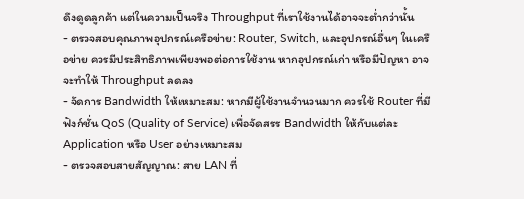ดึงดูดลูกค้า แต่ในความเป็นจริง Throughput ที่เราใช้งานได้อาจจะต่ำกว่านั้น
- ตรวจสอบคุณภาพอุปกรณ์เครือข่าย: Router, Switch, และอุปกรณ์อื่นๆ ในเครือข่าย ควรมีประสิทธิภาพเพียงพอต่อการใช้งาน หากอุปกรณ์เก่า หรือมีปัญหา อาจจะทำให้ Throughput ลดลง
- จัดการ Bandwidth ให้เหมาะสม: หากมีผู้ใช้งานจำนวนมาก ควรใช้ Router ที่มีฟังก์ชั่น QoS (Quality of Service) เพื่อจัดสรร Bandwidth ให้กับแต่ละ Application หรือ User อย่างเหมาะสม
- ตรวจสอบสายสัญญาณ: สาย LAN ที่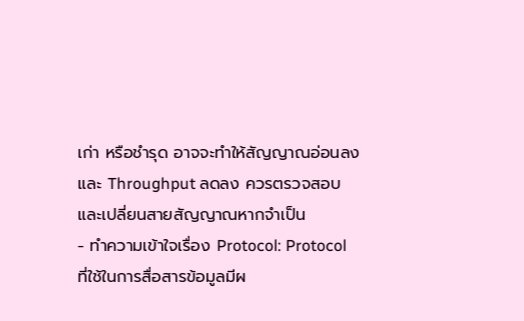เก่า หรือชำรุด อาจจะทำให้สัญญาณอ่อนลง และ Throughput ลดลง ควรตรวจสอบและเปลี่ยนสายสัญญาณหากจำเป็น
- ทำความเข้าใจเรื่อง Protocol: Protocol ที่ใช้ในการสื่อสารข้อมูลมีผ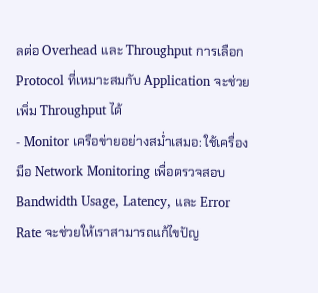ลต่อ Overhead และ Throughput การเลือก Protocol ที่เหมาะสมกับ Application จะช่วยเพิ่ม Throughput ได้
- Monitor เครือข่ายอย่างสม่ำเสมอ: ใช้เครื่องมือ Network Monitoring เพื่อตรวจสอบ Bandwidth Usage, Latency, และ Error Rate จะช่วยให้เราสามารถแก้ไขปัญ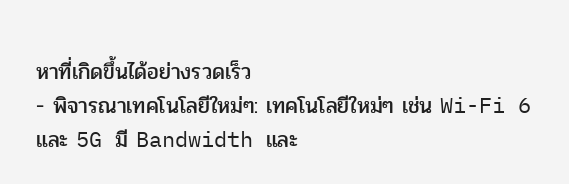หาที่เกิดขึ้นได้อย่างรวดเร็ว
- พิจารณาเทคโนโลยีใหม่ๆ: เทคโนโลยีใหม่ๆ เช่น Wi-Fi 6 และ 5G มี Bandwidth และ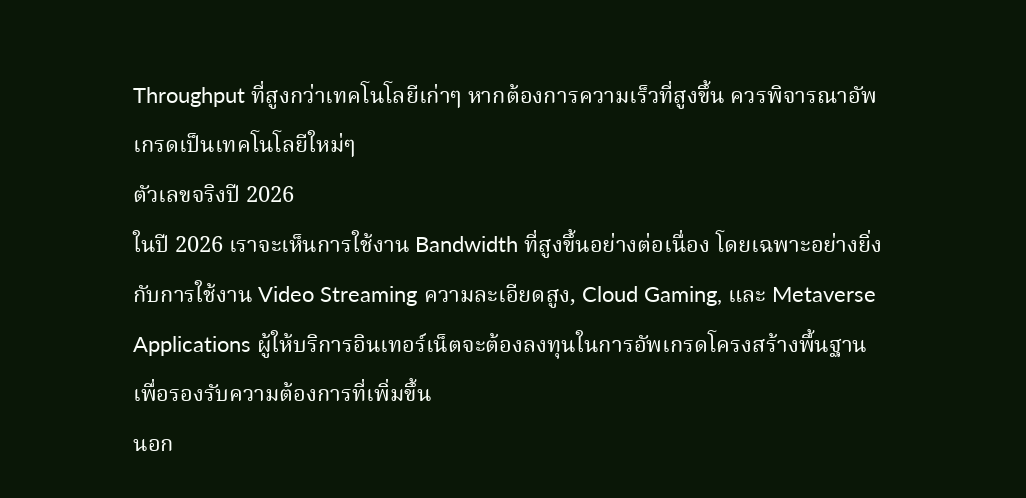Throughput ที่สูงกว่าเทคโนโลยีเก่าๆ หากต้องการความเร็วที่สูงขึ้น ควรพิจารณาอัพเกรดเป็นเทคโนโลยีใหม่ๆ
ตัวเลขจริงปี 2026
ในปี 2026 เราจะเห็นการใช้งาน Bandwidth ที่สูงขึ้นอย่างต่อเนื่อง โดยเฉพาะอย่างยิ่งกับการใช้งาน Video Streaming ความละเอียดสูง, Cloud Gaming, และ Metaverse Applications ผู้ให้บริการอินเทอร์เน็ตจะต้องลงทุนในการอัพเกรดโครงสร้างพื้นฐาน เพื่อรองรับความต้องการที่เพิ่มขึ้น
นอก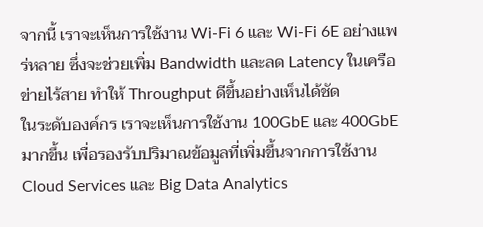จากนี้ เราจะเห็นการใช้งาน Wi-Fi 6 และ Wi-Fi 6E อย่างแพร่หลาย ซึ่งจะช่วยเพิ่ม Bandwidth และลด Latency ในเครือข่ายไร้สาย ทำให้ Throughput ดีขึ้นอย่างเห็นได้ชัด
ในระดับองค์กร เราจะเห็นการใช้งาน 100GbE และ 400GbE มากขึ้น เพื่อรองรับปริมาณข้อมูลที่เพิ่มขึ้นจากการใช้งาน Cloud Services และ Big Data Analytics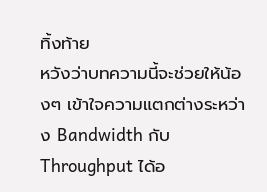ทิ้งท้าย
หวังว่าบทความนี้จะช่วยให้น้องๆ เข้าใจความแตกต่างระหว่าง Bandwidth กับ Throughput ได้อ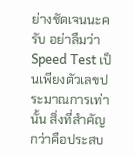ย่างชัดเจนนะครับ อย่าลืมว่า Speed Test เป็นเพียงตัวเลขประมาณการเท่านั้น สิ่งที่สำคัญกว่าคือประสบ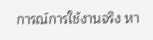การณ์การใช้งานจริง หา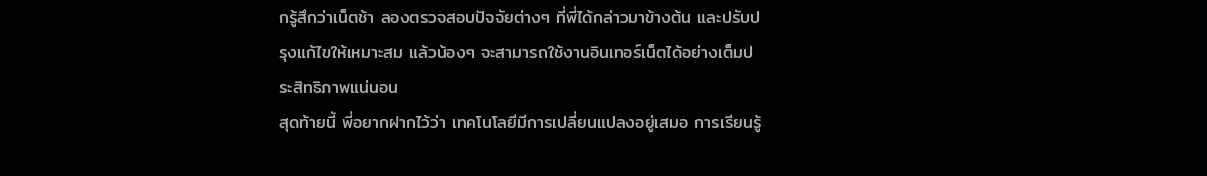กรู้สึกว่าเน็ตช้า ลองตรวจสอบปัจจัยต่างๆ ที่พี่ได้กล่าวมาข้างต้น และปรับปรุงแก้ไขให้เหมาะสม แล้วน้องๆ จะสามารถใช้งานอินเทอร์เน็ตได้อย่างเต็มประสิทธิภาพแน่นอน
สุดท้ายนี้ พี่อยากฝากไว้ว่า เทคโนโลยีมีการเปลี่ยนแปลงอยู่เสมอ การเรียนรู้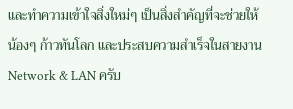และทำความเข้าใจสิ่งใหม่ๆ เป็นสิ่งสำคัญที่จะช่วยให้น้องๆ ก้าวทันโลก และประสบความสำเร็จในสายงาน Network & LAN ครับ